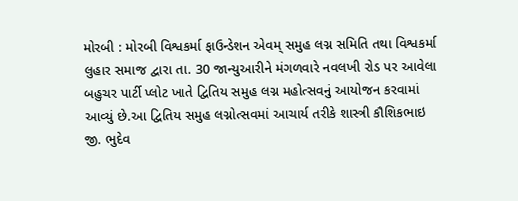મોરબી : મોરબી વિશ્વકર્મા ફાઉન્ડેશન એવમ્ સમુહ લગ્ન સમિતિ તથા વિશ્વકર્મા લુહાર સમાજ દ્વારા તા. 30 જાન્યુઆરીને મંગળવારે નવલખી રોડ પર આવેલા બહુચર પાર્ટી પ્લોટ ખાતે દ્વિતિય સમુહ લગ્ન મહોત્સવનું આયોજન કરવામાં આવ્યું છે.આ દ્વિતિય સમુહ લગ્નોત્સવમાં આચાર્ય તરીકે શાસ્ત્રી કૌશિકભાઇ જી. ભુદેવ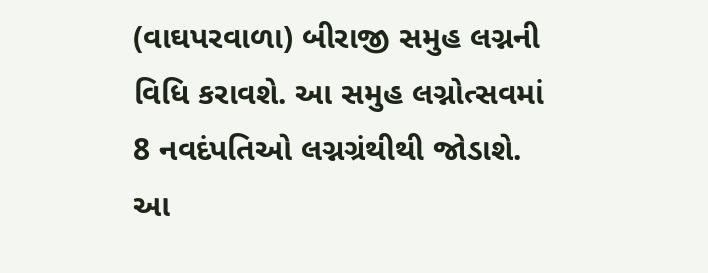(વાઘપરવાળા) બીરાજી સમુહ લગ્નની વિધિ કરાવશે. આ સમુહ લગ્નોત્સવમાં 8 નવદંપતિઓ લગ્નગ્રંથીથી જોડાશે. આ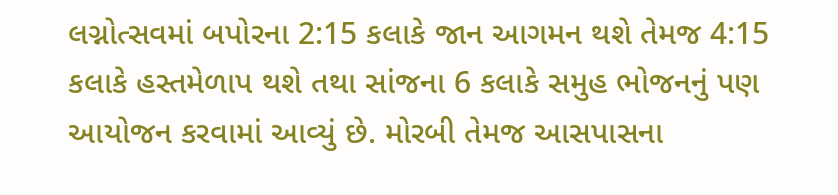લગ્નોત્સવમાં બપોરના 2:15 કલાકે જાન આગમન થશે તેમજ 4:15 કલાકે હસ્તમેળાપ થશે તથા સાંજના 6 કલાકે સમુહ ભોજનનું પણ આયોજન કરવામાં આવ્યું છે. મોરબી તેમજ આસપાસના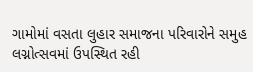ગામોમાં વસતા લુહાર સમાજના પરિવારોને સમુહ લગ્નોત્સવમાં ઉપસ્થિત રહી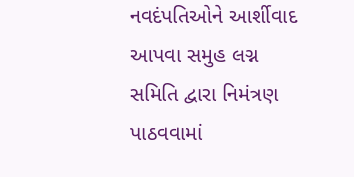નવદંપતિઓને આર્શીવાદ આપવા સમુહ લગ્ન સમિતિ દ્વારા નિમંત્રણ પાઠવવામાં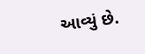આવ્યું છે.